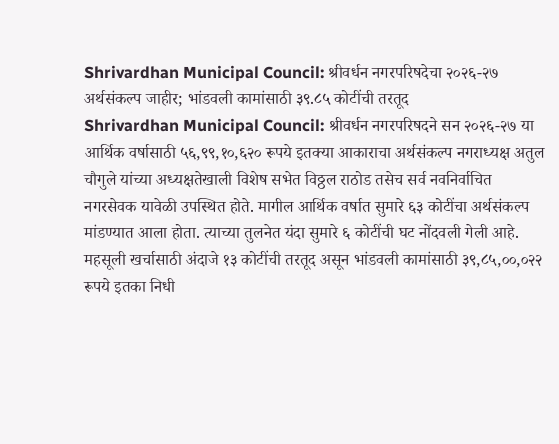Shrivardhan Municipal Council: श्रीवर्धन नगरपरिषदेचा २०२६-२७ अर्थसंकल्प जाहीर; भांडवली कामांसाठी ३९.८५ कोटींची तरतूद
Shrivardhan Municipal Council: श्रीवर्धन नगरपरिषदने सन २०२६-२७ या आर्थिक वर्षासाठी ५६,९९,१०,६२० रूपये इतक्या आकाराचा अर्थसंकल्प नगराध्यक्ष अतुल चौगुले यांच्या अध्यक्षतेखाली विशेष सभेत विठ्ठल राठोड तसेच सर्व नवनिर्वाचित नगरसेवक यावेळी उपस्थित होते. मागील आर्थिक वर्षात सुमारे ६३ कोटींचा अर्थसंकल्प मांडण्यात आला होता. त्याच्या तुलनेत यंदा सुमारे ६ कोटींची घट नोंदवली गेली आहे. महसूली खर्चासाठी अंदाजे १३ कोटींची तरतूद असून भांडवली कामांसाठी ३९,८५,००,०२२ रूपये इतका निधी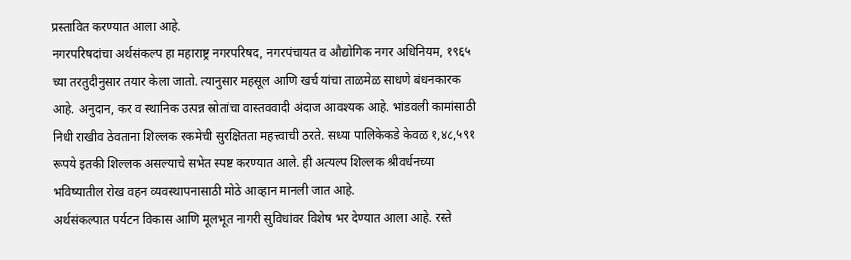प्रस्तावित करण्यात आला आहे.
नगरपरिषदांचा अर्थसंकल्प हा महाराष्ट्र नगरपरिषद, नगरपंचायत व औद्योगिक नगर अधिनियम, १९६५ च्या तरतुदीनुसार तयार केला जातो. त्यानुसार महसूल आणि खर्च यांचा ताळमेळ साधणे बंधनकारक आहे. अनुदान, कर व स्थानिक उत्पन्न स्रोतांचा वास्तववादी अंदाज आवश्यक आहे. भांडवली कामांसाठी निधी राखीव ठेवताना शिल्लक रकमेची सुरक्षितता महत्त्वाची ठरते. सध्या पालिकेकडे केवळ १,४८,५९१ रूपये इतकी शिल्लक असल्याचे सभेत स्पष्ट करण्यात आले. ही अत्यल्प शिल्लक श्रीवर्धनच्या भविष्यातील रोख वहन व्यवस्थापनासाठी मोठे आव्हान मानली जात आहे.
अर्थसंकल्पात पर्यटन विकास आणि मूलभूत नागरी सुविधांवर विशेष भर देण्यात आला आहे. रस्ते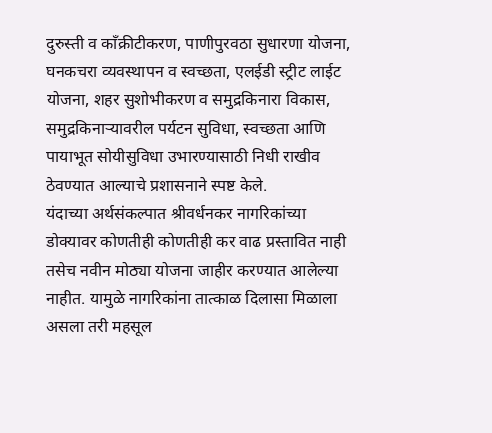दुरुस्ती व काँक्रीटीकरण, पाणीपुरवठा सुधारणा योजना, घनकचरा व्यवस्थापन व स्वच्छता, एलईडी स्ट्रीट लाईट योजना, शहर सुशोभीकरण व समुद्रकिनारा विकास, समुद्रकिनाऱ्यावरील पर्यटन सुविधा, स्वच्छता आणि पायाभूत सोयीसुविधा उभारण्यासाठी निधी राखीव ठेवण्यात आल्याचे प्रशासनाने स्पष्ट केले.
यंदाच्या अर्थसंकल्पात श्रीवर्धनकर नागरिकांच्या डोक्यावर कोणतीही कोणतीही कर वाढ प्रस्तावित नाही तसेच नवीन मोठ्या योजना जाहीर करण्यात आलेल्या नाहीत. यामुळे नागरिकांना तात्काळ दिलासा मिळाला असला तरी महसूल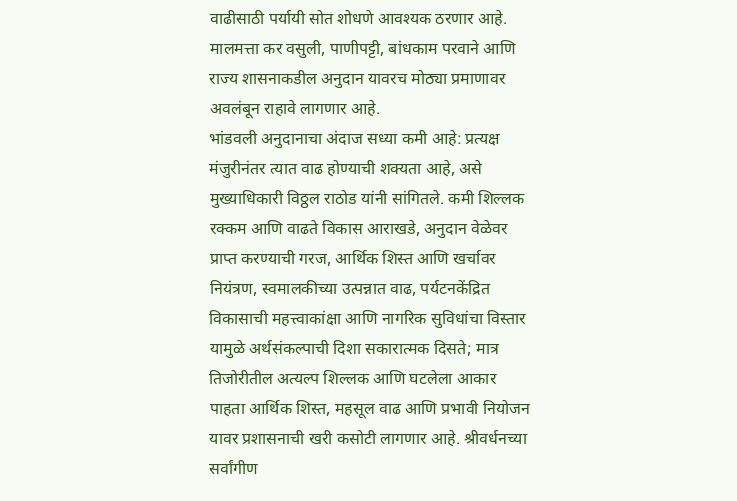वाढीसाठी पर्यायी सोत शोधणे आवश्यक ठरणार आहे. मालमत्ता कर वसुली, पाणीपट्टी, बांधकाम परवाने आणि राज्य शासनाकडील अनुदान यावरच मोठ्या प्रमाणावर अवलंबून राहावे लागणार आहे.
भांडवली अनुदानाचा अंदाज सध्या कमी आहे: प्रत्यक्ष मंजुरीनंतर त्यात वाढ होण्याची शक्यता आहे, असे मुख्याधिकारी विठ्ठल राठोड यांनी सांगितले. कमी शिल्लक रक्कम आणि वाढते विकास आराखडे, अनुदान वेळेवर प्राप्त करण्याची गरज, आर्थिक शिस्त आणि खर्चावर नियंत्रण, स्वमालकीच्या उत्पन्नात वाढ, पर्यटनकेंद्रित विकासाची महत्त्वाकांक्षा आणि नागरिक सुविधांचा विस्तार यामुळे अर्थसंकल्पाची दिशा सकारात्मक दिसते; मात्र तिजोरीतील अत्यल्प शिल्लक आणि घटलेला आकार पाहता आर्थिक शिस्त, महसूल वाढ आणि प्रभावी नियोजन यावर प्रशासनाची खरी कसोटी लागणार आहे. श्रीवर्धनच्या सर्वांगीण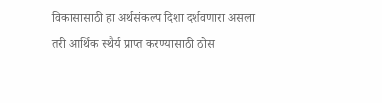विकासासाठी हा अर्थसंकल्प दिशा दर्शवणारा असला तरी आर्थिक स्थैर्य प्राप्त करण्यासाठी ठोस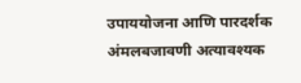उपाययोजना आणि पारदर्शक अंमलबजावणी अत्यावश्यक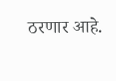ठरणार आहे.